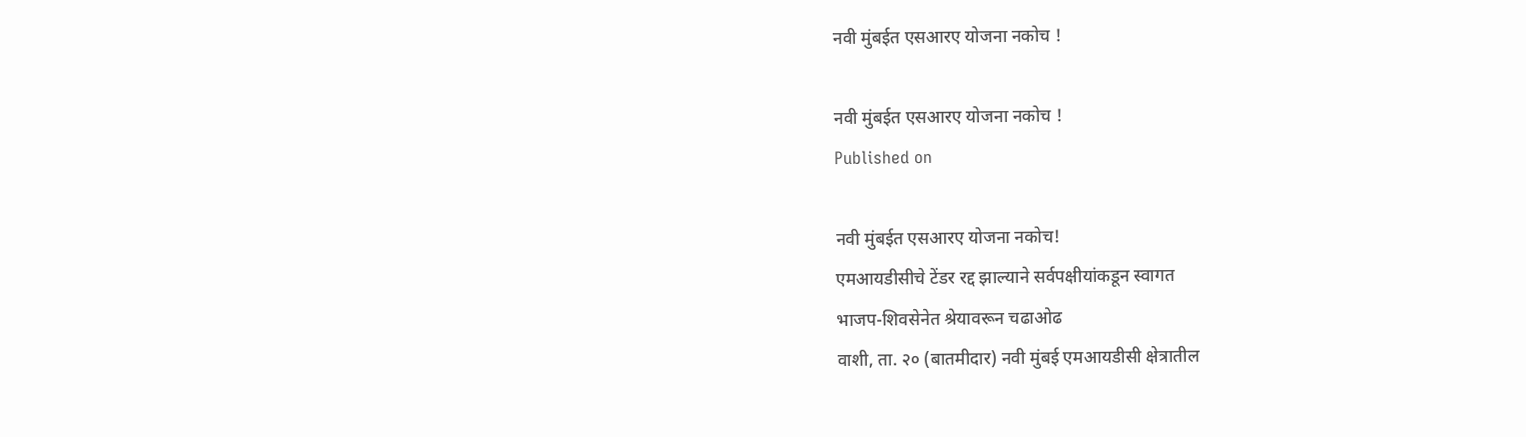नवी मुंबईत एसआरए योजना नकोच !

नवी मुंबईत एसआरए योजना नकोच !
Published on

नवी मुंबईत एसआरए योजना नकोच!
एमआयडीसीचे टेंडर रद्द झाल्याने सर्वपक्षीयांकडून स्वागत
भाजप-शिवसेनेत श्रेयावरून चढाओढ
वाशी, ता. २० (बातमीदार) नवी मुंबई एमआयडीसी क्षेत्रातील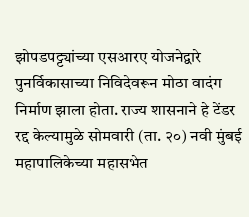झोपडपट्ट्यांच्या एसआरए योजनेद्वारे पुनर्विकासाच्या निविदेवरून मोठा वादंग निर्माण झाला होता. राज्य शासनाने हे टेंडर रद्द केल्यामुळे सोमवारी (ता. २०) नवी मुंबई महापालिकेच्या महासभेत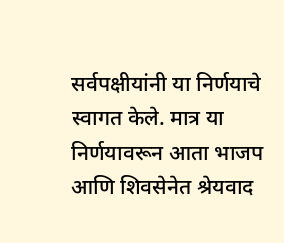सर्वपक्षीयांनी या निर्णयाचे स्वागत केले. मात्र या निर्णयावरून आता भाजप आणि शिवसेनेत श्रेयवाद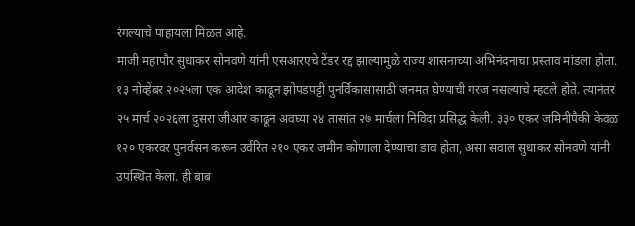रंगल्याचे पाहायला मिळत आहे.
माजी महापौर सुधाकर सोनवणे यांनी एसआरएचे टेंडर रद्द झाल्यामुळे राज्य शासनाच्या अभिनंदनाचा प्रस्ताव मांडला होता. १३ नोव्हेंबर २०२५ला एक आदेश काढून झोपडपट्टी पुनर्विकासासाठी जनमत घेण्याची गरज नसल्याचे म्हटले होते. त्यानंतर २५ मार्च २०२६ला दुसरा जीआर काढून अवघ्या २४ तासांत २७ मार्चला निविदा प्रसिद्ध केली. ३३० एकर जमिनीपैकी केवळ १२० एकरवर पुनर्वसन करून उर्वरित २१० एकर जमीन कोणाला देण्याचा डाव होता, असा सवाल सुधाकर सोनवणे यांनी उपस्थित केला. ही बाब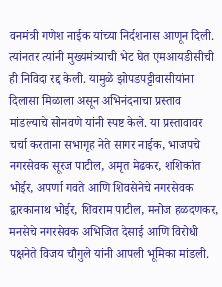वनमंत्री गणेश नाईक यांच्या निर्दशनास आणून दिली. त्यांनतर त्यांनी मुख्यमंत्र्याची भेट घेत एमआयडीसीची ही निविदा रद्द केली. यामुळे झोपडपट्टीवासीयांना दिलासा मिळाला असून अभिनंदनाचा प्रस्ताव मांडल्याचे सोनवणे यांनी स्पष्ट केले. या प्रस्तावावर चर्चा करताना सभागृह नेते सागर नाईक, भाजपचे नगरसेवक सूरज पाटील, अमृत मेढकर, शशिकांत भोईर, अपर्णा गवते आणि शिवसेनेचे नगरसेवक द्वारकानाथ भोईर, शिवराम पाटील, मनोज हळदणकर, मनसेचे नगरसेवक अभिजित देसाई आणि विरोधी पक्षनेते विजय चौगुले यांनी आपली भूमिका मांडली.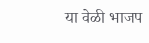या वेळी भाजप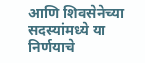आणि शिवसेनेच्या सदस्यांमध्ये या निर्णयाचे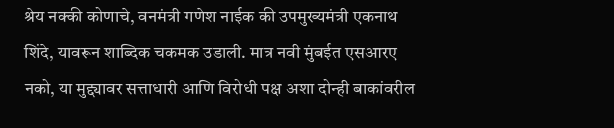श्रेय नक्की कोणाचे, वनमंत्री गणेश नाईक की उपमुख्यमंत्री एकनाथ शिंदे, यावरून शाब्दिक चकमक उडाली. मात्र नवी मुंबईत एसआरए नको, या मुद्द्यावर सत्ताधारी आणि विरोधी पक्ष अशा दोन्ही बाकांवरील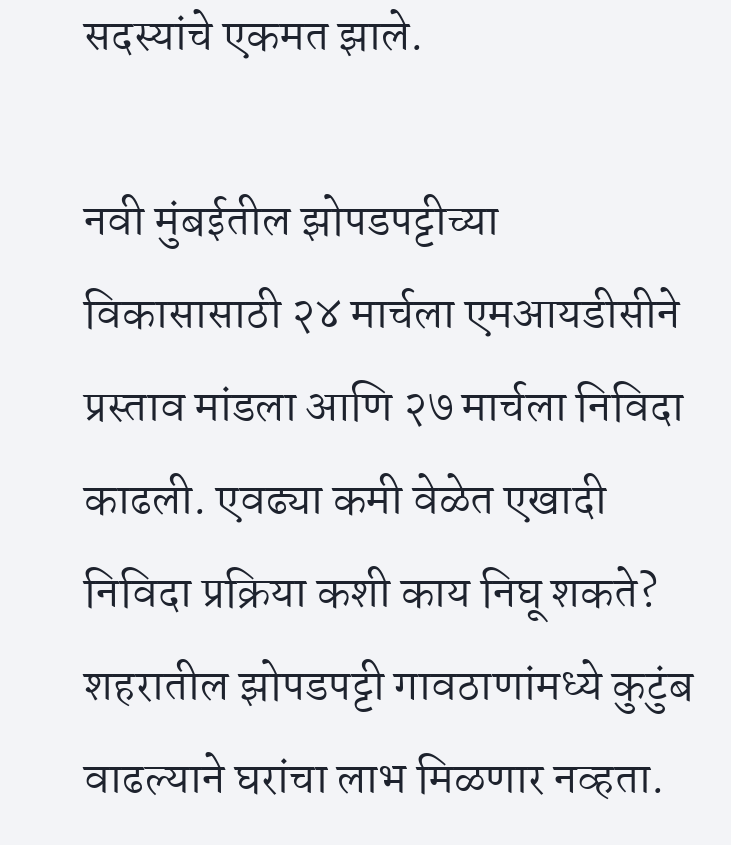सदस्यांचे एकमत झाले.

नवी मुंबईतील झोपडपट्टीच्या विकासासाठी २४ मार्चला एमआयडीसीने प्रस्ताव मांडला आणि २७ मार्चला निविदा काढली. एवढ्या कमी वेळेत एखादी निविदा प्रक्रिया कशी काय निघू शकते? शहरातील झोपडपट्टी गावठाणांमध्ये कुटुंब वाढल्याने घरांचा लाभ मिळणार नव्हता.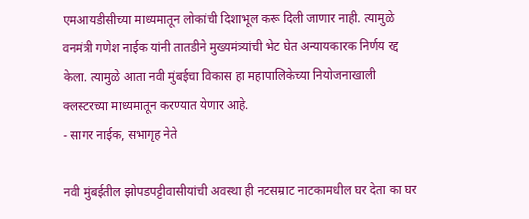एमआयडीसीच्या माध्यमातून लोकांची दिशाभूल करू दिली जाणार नाही. त्यामुळे वनमंत्री गणेश नाईक यांनी तातडीने मुख्यमंत्र्यांची भेट घेत अन्यायकारक निर्णय रद्द केला. त्यामुळे आता नवी मुंबईचा विकास हा महापालिकेच्या नियोजनाखाली क्लस्टरच्या माध्यमातून करण्यात येणार आहे.
- सागर नाईक, सभागृह नेते

नवी मुंबईतील झोपडपट्टीवासीयांची अवस्था ही नटसम्राट नाटकामधील घर देता का घर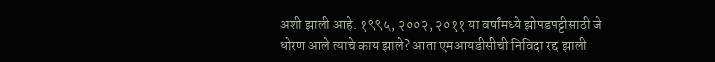अशी झाली आहे. १९९५, २००२, २०११ या वर्षांमध्ये झोपडपट्टीसाठी जे धोरण आले त्याचे काय झाले? आता एमआयडीसीची निविदा रद्द झाली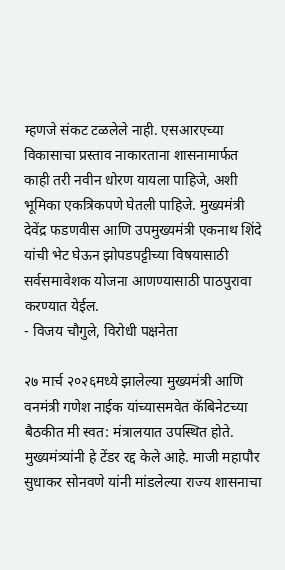म्हणजे संकट टळलेले नाही. एसआरएच्या विकासाचा प्रस्ताव नाकारताना शासनामार्फत काही तरी नवीन धोरण यायला पाहिजे, अशी भूमिका एकत्रिकपणे घेतली पाहिजे. मुख्यमंत्री देवेंद्र फडणवीस आणि उपमुख्यमंत्री एकनाथ शिंदे यांची भेट घेऊन झोपडपट्टीच्या विषयासाठी सर्वसमावेशक योजना आणण्यासाठी पाठपुरावा करण्यात येईल.
- विजय चौगुले, विरोधी पक्षनेता

२७ मार्च २०२६मध्ये झालेल्या मुख्यमंत्री आणि वनमंत्री गणेश नाईक यांच्यासमवेत कॅबिनेटच्या बैठकीत मी स्वत: मंत्रालयात उपस्थित होते. मुख्यमंत्र्यांनी हे टेंडर रद्द केले आहे. माजी महापौर सुधाकर सोनवणे यांनी मांडलेल्या राज्य शासनाचा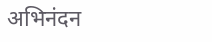अभिनंदन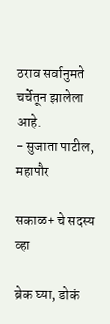ठराव सर्वानुमते चर्चेतून झालेला आहे.
- सुजाता पाटील, महापौर

सकाळ+ चे सदस्य व्हा

ब्रेक घ्या, डोकं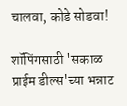चालवा, कोडे सोडवा!

शॉपिंगसाठी 'सकाळ प्राईम डील्स'च्या भन्नाट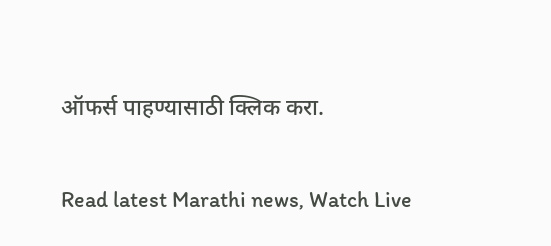ऑफर्स पाहण्यासाठी क्लिक करा.

Read latest Marathi news, Watch Live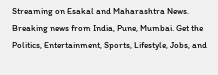Streaming on Esakal and Maharashtra News. Breaking news from India, Pune, Mumbai. Get the Politics, Entertainment, Sports, Lifestyle, Jobs, and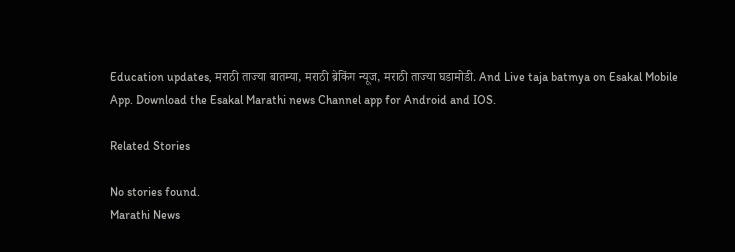Education updates, मराठी ताज्या बातम्या, मराठी ब्रेकिंग न्यूज, मराठी ताज्या घडामोडी. And Live taja batmya on Esakal Mobile App. Download the Esakal Marathi news Channel app for Android and IOS.

Related Stories

No stories found.
Marathi News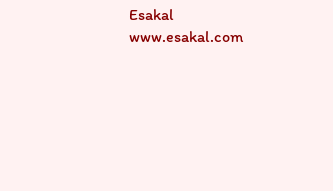Esakal
www.esakal.com